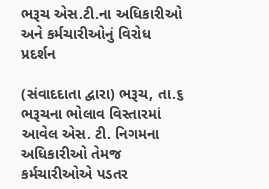ભરૂચ એસ.ટી.ના અધિકારીઓ અને કર્મચારીઓનું વિરોધ પ્રદર્શન

(સંવાદદાતા દ્વારા) ભરૂચ, તા.૬
ભરૂચના ભોલાવ વિસ્તારમાં આવેલ એસ. ટી. નિગમના અધિકારીઓ તેમજ કર્મચારીઓએ પડતર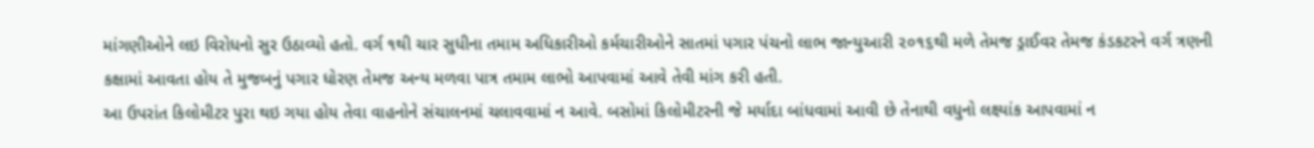માંગણીઓને લઇ વિરોધનો સુર ઉઠાવ્યો હતો. વર્ગ ૧થી ચાર સુધીના તમામ અધિકારીઓ કર્મચારીઓને સાતમાં પગાર પંચનો લાભ જાન્યુઆરી ૨૦૧૬થી મળે તેમજ ડ્રાઈવર તેમજ કંડકટરને વર્ગ ત્રણની કક્ષામાં આવતા હોય તે મુજબનું પગાર ધોરણ તેમજ અન્ય મળવા પાત્ર તમામ લાભો આપવામાં આવે તેવી માંગ કરી હતી.
આ ઉપરાંત કિલોમીટર પુરા થઇ ગયા હોય તેવા વાહનોને સંચાલનમાં ચલાવવામાં ન આવે. બસોમાં કિલોમીટરની જે મર્યાદા બાંધવામાં આવી છે તેનાથી વધુનો લક્ષ્યાંક આપવામાં ન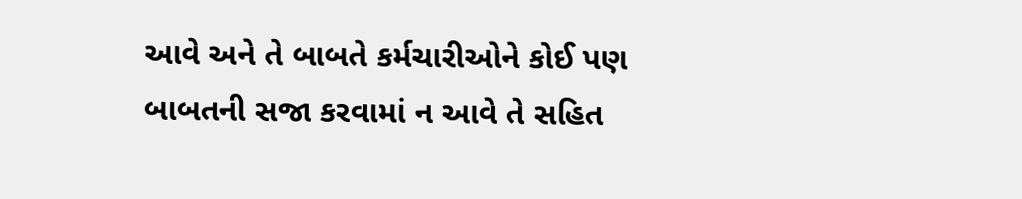આવે અને તે બાબતે કર્મચારીઓને કોઈ પણ બાબતની સજા કરવામાં ન આવે તે સહિત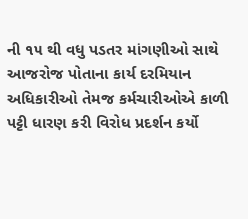ની ૧૫ થી વધુ પડતર માંગણીઓ સાથે આજરોજ પોતાના કાર્ય દરમિયાન અધિકારીઓ તેમજ કર્મચારીઓએ કાળી પટ્ટી ધારણ કરી વિરોધ પ્રદર્શન કર્યો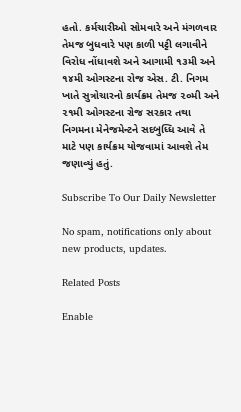હતો. કર્મચારીઓ સોમવારે અને મંગળવાર તેમજ બુધવારે પણ કાળી પટ્ટી લગાવીને વિરોધ નોંધાવશે અને આગામી ૧૩મી અને ૧૪મી ઓગસ્ટના રોજ એસ. ટી. નિગમ ખાતે સુત્રોચારનો કાર્યક્રમ તેમજ ૨૦મી અને ૨૧મી ઓગસ્ટના રોજ સરકાર તથા નિગમના મેનેજમેન્ટને સદબુધ્ધિ આવે તે માટે પણ કાર્યક્રમ યોજવામાં આવશે તેમ જણાવ્યું હતું.

Subscribe To Our Daily Newsletter

No spam, notifications only about new products, updates.

Related Posts

Enable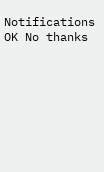Notifications OK No thanks